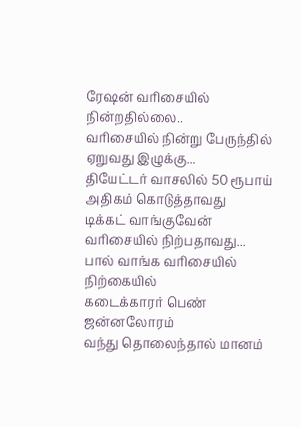ரேஷன் வரிசையில் நின்றதில்லை..
வரிசையில் நின்று பேருந்தில்
ஏறுவது இழுக்கு...
தியேட்டர் வாசலில் 50 ரூபாய்
அதிகம் கொடுத்தாவது
டிக்கட் வாங்குவேன்
வரிசையில் நிற்பதாவது...
பால் வாங்க வரிசையில் நிற்கையில்
கடைக்காரர் பெண் ஜன்னலோரம்
வந்து தொலைந்தால் மானம்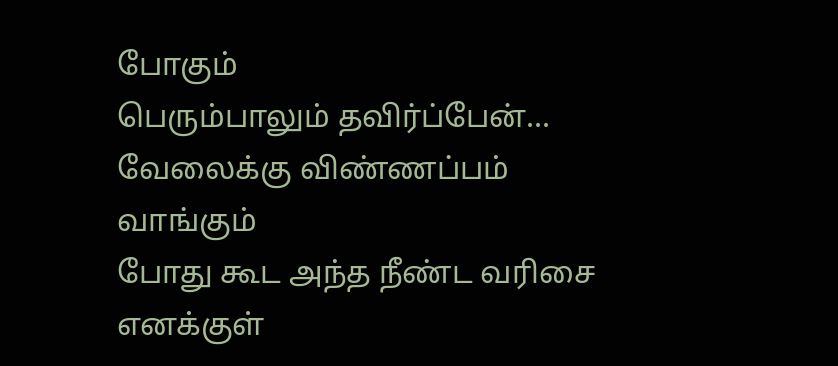போகும்
பெரும்பாலும் தவிர்ப்பேன்...
வேலைக்கு விண்ணப்பம் வாங்கும்
போது கூட அந்த நீண்ட வரிசை எனக்குள்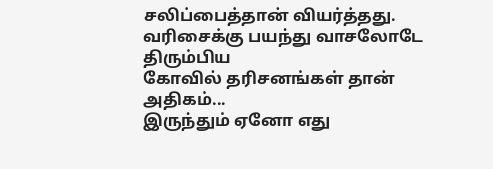சலிப்பைத்தான் வியர்த்தது.
வரிசைக்கு பயந்து வாசலோடே திரும்பிய
கோவில் தரிசனங்கள் தான் அதிகம்...
இருந்தும் ஏனோ எது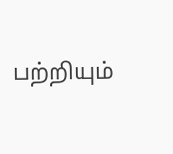பற்றியும்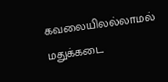கவலையிலல்லாமல்
மதுக்கடை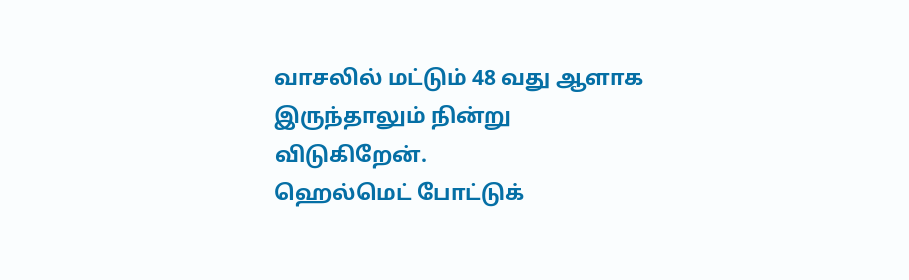வாசலில் மட்டும் 48 வது ஆளாக
இருந்தாலும் நின்று விடுகிறேன்.
ஹெல்மெட் போட்டுக்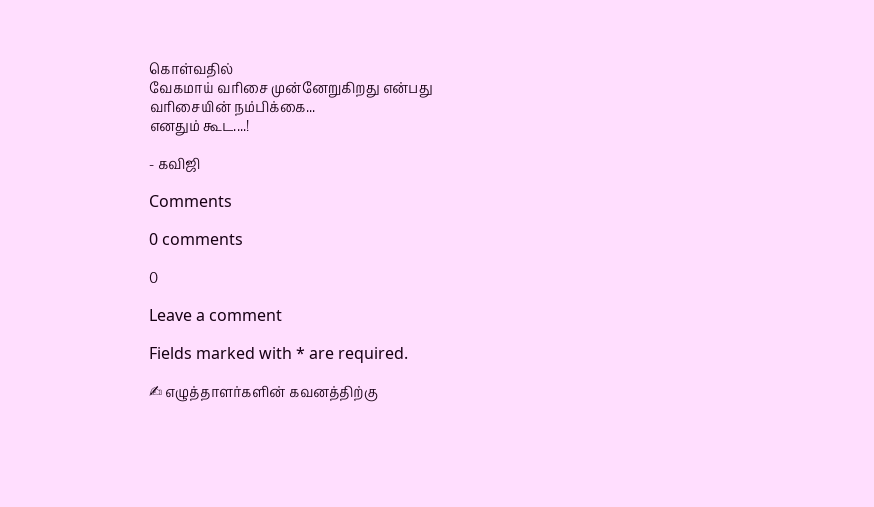கொள்வதில்
வேகமாய் வரிசை முன்னேறுகிறது என்பது
வரிசையின் நம்பிக்கை...
எனதும் கூட....!

- கவிஜி

Comments

0 comments

0

Leave a comment

Fields marked with * are required.

✍ எழுத்தாளர்களின் கவனத்திற்கு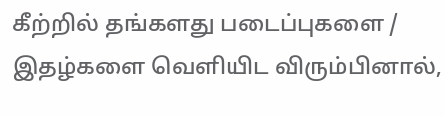கீற்றில் தங்களது படைப்புகளை / இதழ்களை வெளியிட விரும்பினால்,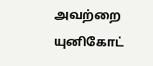அவற்றை யுனிகோட்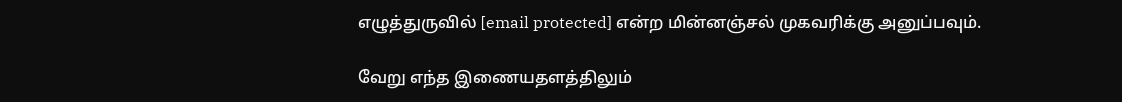எழுத்துருவில் [email protected] என்ற மின்னஞ்சல் முகவரிக்கு அனுப்பவும்.

வேறு எந்த இணையதளத்திலும்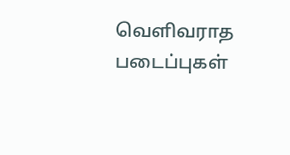வெளிவராத படைப்புகள்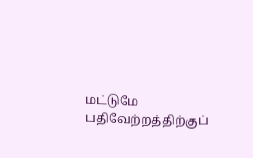மட்டுமே பதிவேற்றத்திற்குப்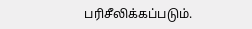பரிசீலிக்கப்படும்.